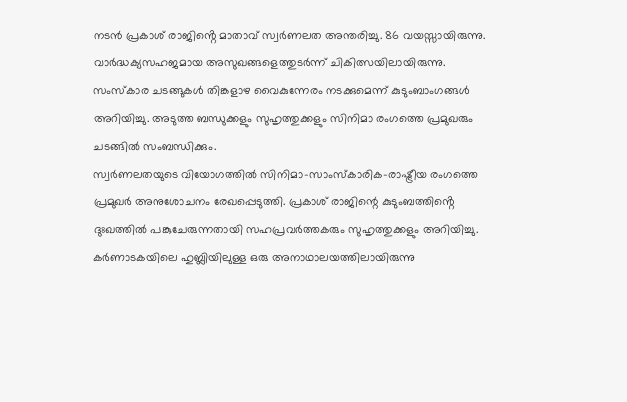നടൻ പ്രകാശ് രാജിൻ്റെ മാതാവ് സ്വർണലത അന്തരിച്ചു. 86 വയസ്സായിരുന്നു. വാർദ്ധക്യസഹജമായ അസുഖങ്ങളെത്തുടർന്ന് ചികിത്സയിലായിരുന്നു. സംസ്കാര ചടങ്ങുകൾ തിങ്കളാഴ വൈകുന്നേരം നടക്കുമെന്ന് കുടുംബാംഗങ്ങൾ അറിയിച്ചു. അടുത്ത ബന്ധുക്കളും സുഹൃത്തുക്കളും സിനിമാ രംഗത്തെ പ്രമുഖരും ചടങ്ങിൽ സംബന്ധിക്കും.
സ്വർണലതയുടെ വിയോഗത്തിൽ സിനിമാ-സാംസ്കാരിക-രാഷ്ട്രീയ രംഗത്തെ പ്രമുഖർ അനുശോചനം രേഖപ്പെടുത്തി. പ്രകാശ് രാജിന്റെ കുടുംബത്തിൻ്റെ ദുഃഖത്തിൽ പങ്കുചേരുന്നതായി സഹപ്രവർത്തകരും സുഹൃത്തുക്കളും അറിയിച്ചു.
കർണാടകയിലെ ഹുബ്ലിയിലുള്ള ഒരു അനാഥാലയത്തിലായിരുന്നു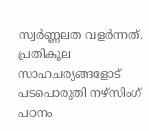സ്വർണ്ണലത വളർന്നത്. പ്രതികൂല സാഹചര്യങ്ങളോട് പടപൊരുതി നഴ്സിംഗ് പഠനം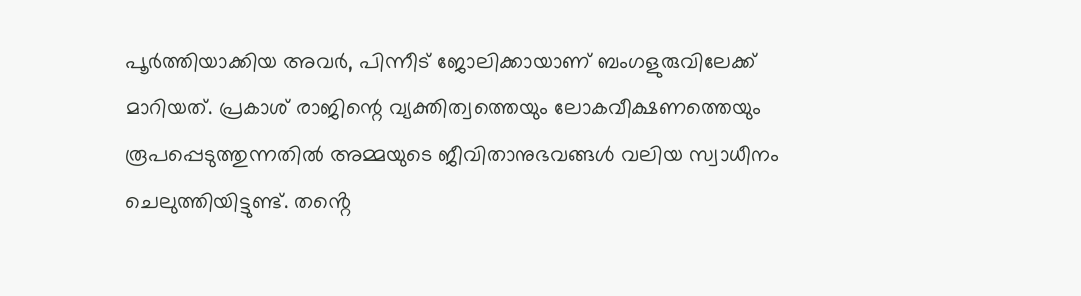പൂർത്തിയാക്കിയ അവർ, പിന്നീട് ജോലിക്കായാണ് ബംഗളുരുവിലേക്ക് മാറിയത്. പ്രകാശ് രാജിന്റെ വ്യക്തിത്വത്തെയും ലോകവീക്ഷണത്തെയും രൂപപ്പെടുത്തുന്നതിൽ അമ്മയുടെ ജീവിതാനുഭവങ്ങൾ വലിയ സ്വാധീനം ചെലുത്തിയിട്ടുണ്ട്. തൻ്റെ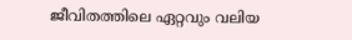ജീവിതത്തിലെ ഏറ്റവും വലിയ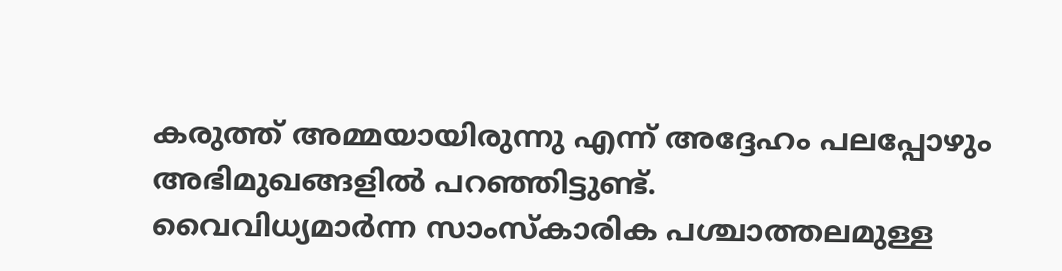കരുത്ത് അമ്മയായിരുന്നു എന്ന് അദ്ദേഹം പലപ്പോഴും അഭിമുഖങ്ങളിൽ പറഞ്ഞിട്ടുണ്ട്.
വൈവിധ്യമാർന്ന സാംസ്കാരിക പശ്ചാത്തലമുള്ള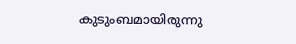കുടുംബമായിരുന്നു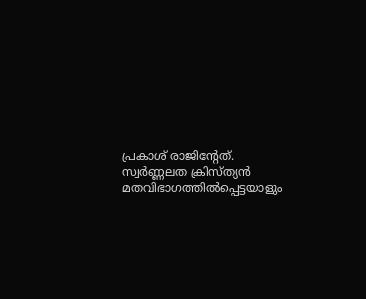പ്രകാശ് രാജിന്റേത്. സ്വർണ്ണലത ക്രിസ്ത്യൻ മതവിഭാഗത്തിൽപ്പെട്ടയാളും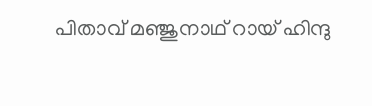പിതാവ് മഞ്ജുനാഥ് റായ് ഹിന്ദു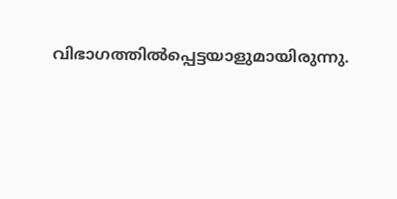വിഭാഗത്തിൽപ്പെട്ടയാളുമായിരുന്നു.